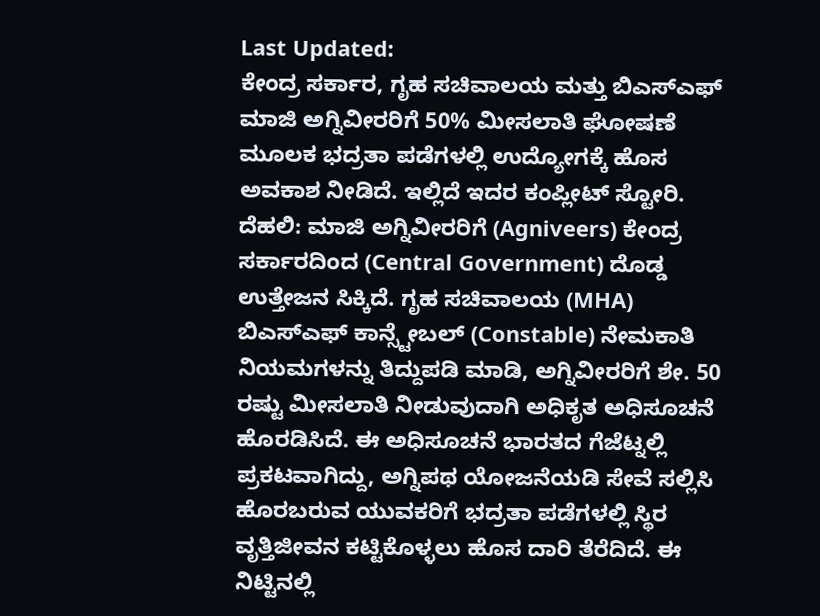Last Updated:
ಕೇಂದ್ರ ಸರ್ಕಾರ, ಗೃಹ ಸಚಿವಾಲಯ ಮತ್ತು ಬಿಎಸ್ಎಫ್ ಮಾಜಿ ಅಗ್ನಿವೀರರಿಗೆ 50% ಮೀಸಲಾತಿ ಘೋಷಣೆ ಮೂಲಕ ಭದ್ರತಾ ಪಡೆಗಳಲ್ಲಿ ಉದ್ಯೋಗಕ್ಕೆ ಹೊಸ ಅವಕಾಶ ನೀಡಿದೆ. ಇಲ್ಲಿದೆ ಇದರ ಕಂಪ್ಲೀಟ್ ಸ್ಟೋರಿ.
ದೆಹಲಿ: ಮಾಜಿ ಅಗ್ನಿವೀರರಿಗೆ (Agniveers) ಕೇಂದ್ರ ಸರ್ಕಾರದಿಂದ (Central Government) ದೊಡ್ಡ ಉತ್ತೇಜನ ಸಿಕ್ಕಿದೆ. ಗೃಹ ಸಚಿವಾಲಯ (MHA) ಬಿಎಸ್ಎಫ್ ಕಾನ್ಸ್ಟೇಬಲ್ (Constable) ನೇಮಕಾತಿ ನಿಯಮಗಳನ್ನು ತಿದ್ದುಪಡಿ ಮಾಡಿ, ಅಗ್ನಿವೀರರಿಗೆ ಶೇ. 50 ರಷ್ಟು ಮೀಸಲಾತಿ ನೀಡುವುದಾಗಿ ಅಧಿಕೃತ ಅಧಿಸೂಚನೆ ಹೊರಡಿಸಿದೆ. ಈ ಅಧಿಸೂಚನೆ ಭಾರತದ ಗೆಜೆಟ್ನಲ್ಲಿ ಪ್ರಕಟವಾಗಿದ್ದು, ಅಗ್ನಿಪಥ ಯೋಜನೆಯಡಿ ಸೇವೆ ಸಲ್ಲಿಸಿ ಹೊರಬರುವ ಯುವಕರಿಗೆ ಭದ್ರತಾ ಪಡೆಗಳಲ್ಲಿ ಸ್ಥಿರ ವೃತ್ತಿಜೀವನ ಕಟ್ಟಿಕೊಳ್ಳಲು ಹೊಸ ದಾರಿ ತೆರೆದಿದೆ. ಈ ನಿಟ್ಟಿನಲ್ಲಿ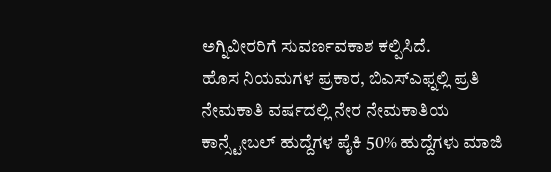ಅಗ್ನಿವೀರರಿಗೆ ಸುವರ್ಣವಕಾಶ ಕಲ್ಪಿಸಿದೆ.
ಹೊಸ ನಿಯಮಗಳ ಪ್ರಕಾರ, ಬಿಎಸ್ಎಫ್ನಲ್ಲಿ ಪ್ರತಿ ನೇಮಕಾತಿ ವರ್ಷದಲ್ಲಿ ನೇರ ನೇಮಕಾತಿಯ ಕಾನ್ಸ್ಟೇಬಲ್ ಹುದ್ದೆಗಳ ಪೈಕಿ 50% ಹುದ್ದೆಗಳು ಮಾಜಿ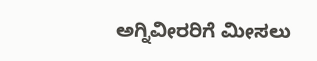ಅಗ್ನಿವೀರರಿಗೆ ಮೀಸಲು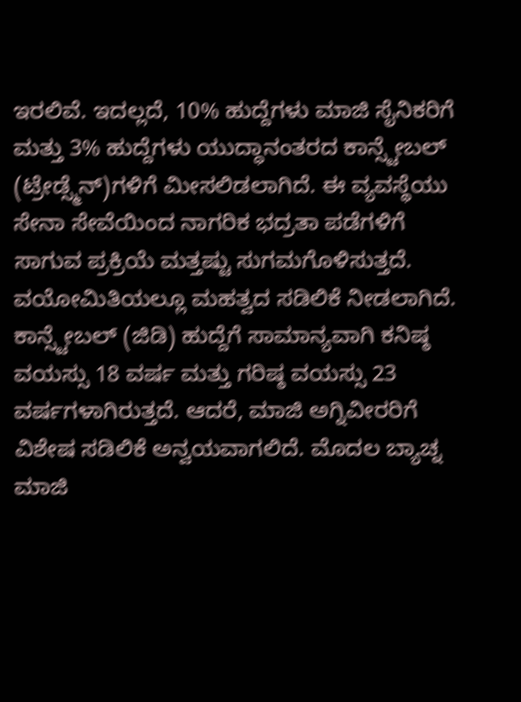ಇರಲಿವೆ. ಇದಲ್ಲದೆ, 10% ಹುದ್ದೆಗಳು ಮಾಜಿ ಸೈನಿಕರಿಗೆ ಮತ್ತು 3% ಹುದ್ದೆಗಳು ಯುದ್ಧಾನಂತರದ ಕಾನ್ಸ್ಟೇಬಲ್ (ಟ್ರೇಡ್ಸ್ಮೆನ್)ಗಳಿಗೆ ಮೀಸಲಿಡಲಾಗಿದೆ. ಈ ವ್ಯವಸ್ಥೆಯು ಸೇನಾ ಸೇವೆಯಿಂದ ನಾಗರಿಕ ಭದ್ರತಾ ಪಡೆಗಳಿಗೆ ಸಾಗುವ ಪ್ರಕ್ರಿಯೆ ಮತ್ತಷ್ಟು ಸುಗಮಗೊಳಿಸುತ್ತದೆ.
ವಯೋಮಿತಿಯಲ್ಲೂ ಮಹತ್ವದ ಸಡಿಲಿಕೆ ನೀಡಲಾಗಿದೆ. ಕಾನ್ಸ್ಟೇಬಲ್ (ಜಿಡಿ) ಹುದ್ದೆಗೆ ಸಾಮಾನ್ಯವಾಗಿ ಕನಿಷ್ಠ ವಯಸ್ಸು 18 ವರ್ಷ ಮತ್ತು ಗರಿಷ್ಠ ವಯಸ್ಸು 23 ವರ್ಷಗಳಾಗಿರುತ್ತದೆ. ಆದರೆ, ಮಾಜಿ ಅಗ್ನಿವೀರರಿಗೆ ವಿಶೇಷ ಸಡಿಲಿಕೆ ಅನ್ವಯವಾಗಲಿದೆ. ಮೊದಲ ಬ್ಯಾಚ್ನ ಮಾಜಿ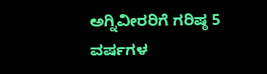ಅಗ್ನಿವೀರರಿಗೆ ಗರಿಷ್ಠ 5 ವರ್ಷಗಳ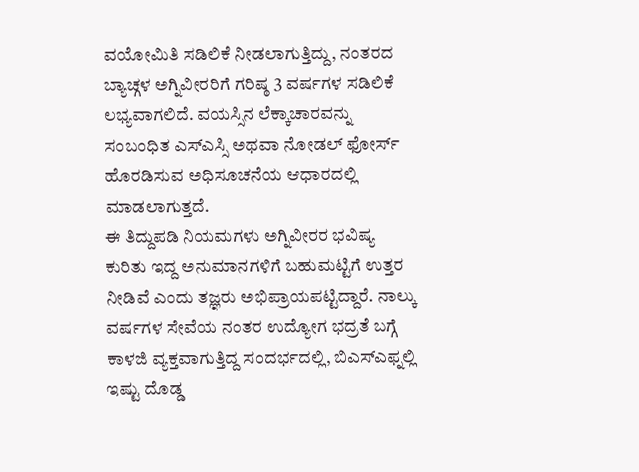ವಯೋಮಿತಿ ಸಡಿಲಿಕೆ ನೀಡಲಾಗುತ್ತಿದ್ದು, ನಂತರದ ಬ್ಯಾಚ್ಗಳ ಅಗ್ನಿವೀರರಿಗೆ ಗರಿಷ್ಠ 3 ವರ್ಷಗಳ ಸಡಿಲಿಕೆ ಲಭ್ಯವಾಗಲಿದೆ. ವಯಸ್ಸಿನ ಲೆಕ್ಕಾಚಾರವನ್ನು ಸಂಬಂಧಿತ ಎಸ್ಎಸ್ಸಿ ಅಥವಾ ನೋಡಲ್ ಫೋರ್ಸ್ ಹೊರಡಿಸುವ ಅಧಿಸೂಚನೆಯ ಆಧಾರದಲ್ಲಿ ಮಾಡಲಾಗುತ್ತದೆ.
ಈ ತಿದ್ದುಪಡಿ ನಿಯಮಗಳು ಅಗ್ನಿವೀರರ ಭವಿಷ್ಯ ಕುರಿತು ಇದ್ದ ಅನುಮಾನಗಳಿಗೆ ಬಹುಮಟ್ಟಿಗೆ ಉತ್ತರ ನೀಡಿವೆ ಎಂದು ತಜ್ಞರು ಅಭಿಪ್ರಾಯಪಟ್ಟಿದ್ದಾರೆ. ನಾಲ್ಕು ವರ್ಷಗಳ ಸೇವೆಯ ನಂತರ ಉದ್ಯೋಗ ಭದ್ರತೆ ಬಗ್ಗೆ ಕಾಳಜಿ ವ್ಯಕ್ತವಾಗುತ್ತಿದ್ದ ಸಂದರ್ಭದಲ್ಲಿ, ಬಿಎಸ್ಎಫ್ನಲ್ಲಿ ಇಷ್ಟು ದೊಡ್ಡ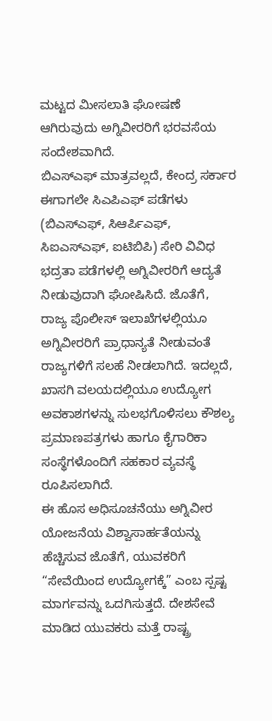ಮಟ್ಟದ ಮೀಸಲಾತಿ ಘೋಷಣೆ ಆಗಿರುವುದು ಅಗ್ನಿವೀರರಿಗೆ ಭರವಸೆಯ ಸಂದೇಶವಾಗಿದೆ.
ಬಿಎಸ್ಎಫ್ ಮಾತ್ರವಲ್ಲದೆ, ಕೇಂದ್ರ ಸರ್ಕಾರ ಈಗಾಗಲೇ ಸಿಎಪಿಎಫ್ ಪಡೆಗಳು (ಬಿಎಸ್ಎಫ್, ಸಿಆರ್ಪಿಎಫ್, ಸಿಐಎಸ್ಎಫ್, ಐಟಿಬಿಪಿ) ಸೇರಿ ವಿವಿಧ ಭದ್ರತಾ ಪಡೆಗಳಲ್ಲಿ ಅಗ್ನಿವೀರರಿಗೆ ಆದ್ಯತೆ ನೀಡುವುದಾಗಿ ಘೋಷಿಸಿದೆ. ಜೊತೆಗೆ, ರಾಜ್ಯ ಪೊಲೀಸ್ ಇಲಾಖೆಗಳಲ್ಲಿಯೂ ಅಗ್ನಿವೀರರಿಗೆ ಪ್ರಾಧಾನ್ಯತೆ ನೀಡುವಂತೆ ರಾಜ್ಯಗಳಿಗೆ ಸಲಹೆ ನೀಡಲಾಗಿದೆ. ಇದಲ್ಲದೆ, ಖಾಸಗಿ ವಲಯದಲ್ಲಿಯೂ ಉದ್ಯೋಗ ಅವಕಾಶಗಳನ್ನು ಸುಲಭಗೊಳಿಸಲು ಕೌಶಲ್ಯ ಪ್ರಮಾಣಪತ್ರಗಳು ಹಾಗೂ ಕೈಗಾರಿಕಾ ಸಂಸ್ಥೆಗಳೊಂದಿಗೆ ಸಹಕಾರ ವ್ಯವಸ್ಥೆ ರೂಪಿಸಲಾಗಿದೆ.
ಈ ಹೊಸ ಅಧಿಸೂಚನೆಯು ಅಗ್ನಿವೀರ ಯೋಜನೆಯ ವಿಶ್ವಾಸಾರ್ಹತೆಯನ್ನು ಹೆಚ್ಚಿಸುವ ಜೊತೆಗೆ, ಯುವಕರಿಗೆ “ಸೇವೆಯಿಂದ ಉದ್ಯೋಗಕ್ಕೆ” ಎಂಬ ಸ್ಪಷ್ಟ ಮಾರ್ಗವನ್ನು ಒದಗಿಸುತ್ತದೆ. ದೇಶಸೇವೆ ಮಾಡಿದ ಯುವಕರು ಮತ್ತೆ ರಾಷ್ಟ್ರ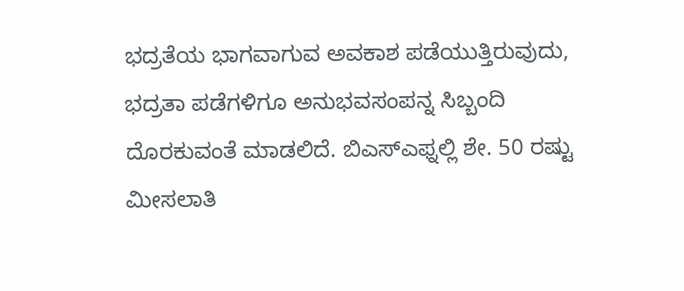ಭದ್ರತೆಯ ಭಾಗವಾಗುವ ಅವಕಾಶ ಪಡೆಯುತ್ತಿರುವುದು, ಭದ್ರತಾ ಪಡೆಗಳಿಗೂ ಅನುಭವಸಂಪನ್ನ ಸಿಬ್ಬಂದಿ ದೊರಕುವಂತೆ ಮಾಡಲಿದೆ. ಬಿಎಸ್ಎಫ್ನಲ್ಲಿ ಶೇ. 50 ರಷ್ಟು ಮೀಸಲಾತಿ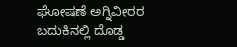ಘೋಷಣೆ ಅಗ್ನಿವೀರರ ಬದುಕಿನಲ್ಲಿ ದೊಡ್ಡ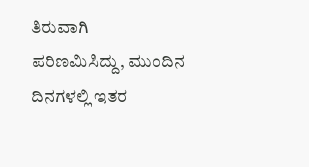ತಿರುವಾಗಿ ಪರಿಣಮಿಸಿದ್ದು, ಮುಂದಿನ ದಿನಗಳಲ್ಲಿ ಇತರ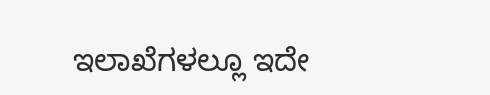ಇಲಾಖೆಗಳಲ್ಲೂ ಇದೇ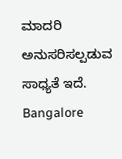ಮಾದರಿ ಅನುಸರಿಸಲ್ಪಡುವ ಸಾಧ್ಯತೆ ಇದೆ.
Bangalore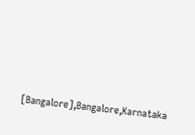[Bangalore],Bangalore,Karnataka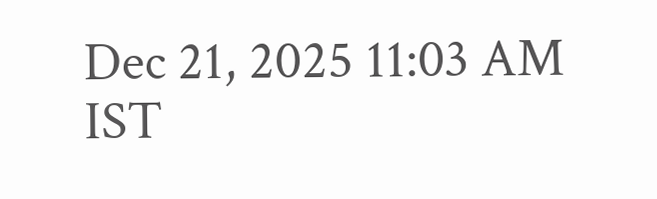Dec 21, 2025 11:03 AM IST